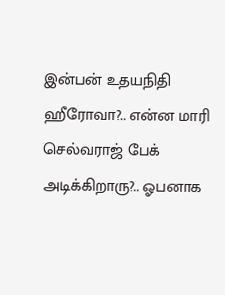இன்பன் உதயநிதி ஹீரோவா?.. என்ன மாரி செல்வராஜ் பேக் அடிக்கிறாரு?.. ஓபனாக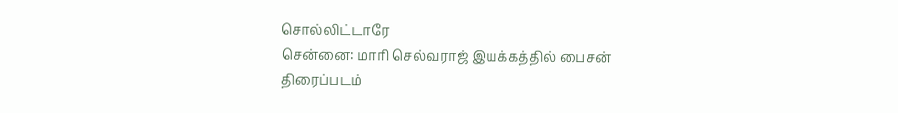சொல்லிட்டாரே
சென்னை: மாரி செல்வராஜ் இயக்கத்தில் பைசன் திரைப்படம்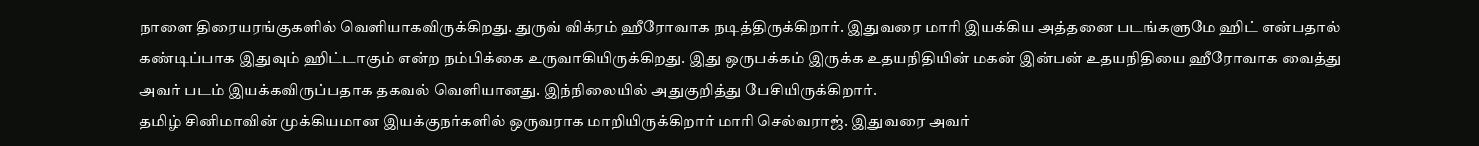நாளை திரையரங்குகளில் வெளியாகவிருக்கிறது. துருவ் விக்ரம் ஹீரோவாக நடித்திருக்கிறார். இதுவரை மாரி இயக்கிய அத்தனை படங்களுமே ஹிட் என்பதால் கண்டிப்பாக இதுவும் ஹிட்டாகும் என்ற நம்பிக்கை உருவாகியிருக்கிறது. இது ஒருபக்கம் இருக்க உதயநிதியின் மகன் இன்பன் உதயநிதியை ஹீரோவாக வைத்து அவர் படம் இயக்கவிருப்பதாக தகவல் வெளியானது. இந்நிலையில் அதுகுறித்து பேசியிருக்கிறார்.
தமிழ் சினிமாவின் முக்கியமான இயக்குநர்களில் ஒருவராக மாறியிருக்கிறார் மாரி செல்வராஜ். இதுவரை அவர்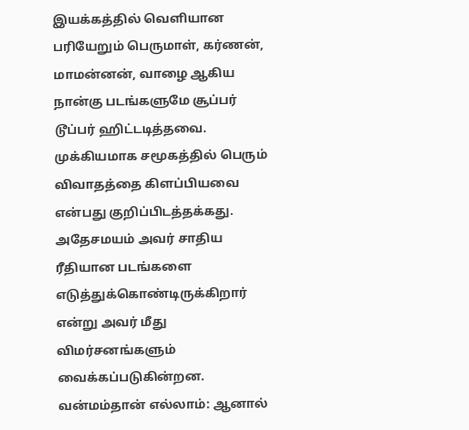இயக்கத்தில் வெளியான பரியேறும் பெருமாள், கர்ணன், மாமன்னன், வாழை ஆகிய நான்கு படங்களுமே சூப்பர் டூப்பர் ஹிட்டடித்தவை. முக்கியமாக சமூகத்தில் பெரும் விவாதத்தை கிளப்பியவை என்பது குறிப்பிடத்தக்கது. அதேசமயம் அவர் சாதிய ரீதியான படங்களை எடுத்துக்கொண்டிருக்கிறார் என்று அவர் மீது விமர்சனங்களும் வைக்கப்படுகின்றன.
வன்மம்தான் எல்லாம்: ஆனால்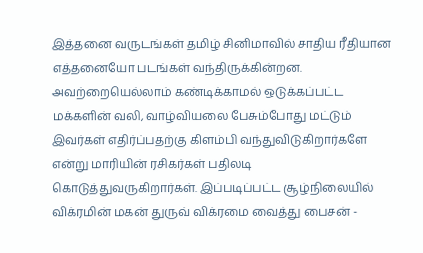இத்தனை வருடங்கள் தமிழ் சினிமாவில் சாதிய ரீதியான எத்தனையோ படங்கள் வந்திருக்கின்றன. அவற்றையெல்லாம் கண்டிக்காமல் ஒடுக்கப்பட்ட மக்களின் வலி, வாழ்வியலை பேசும்போது மட்டும் இவர்கள் எதிர்ப்பதற்கு கிளம்பி வந்துவிடுகிறார்களே என்று மாரியின் ரசிகர்கள் பதிலடி கொடுத்துவருகிறார்கள். இப்படிப்பட்ட சூழ்நிலையில் விக்ரமின் மகன் துருவ் விக்ரமை வைத்து பைசன் -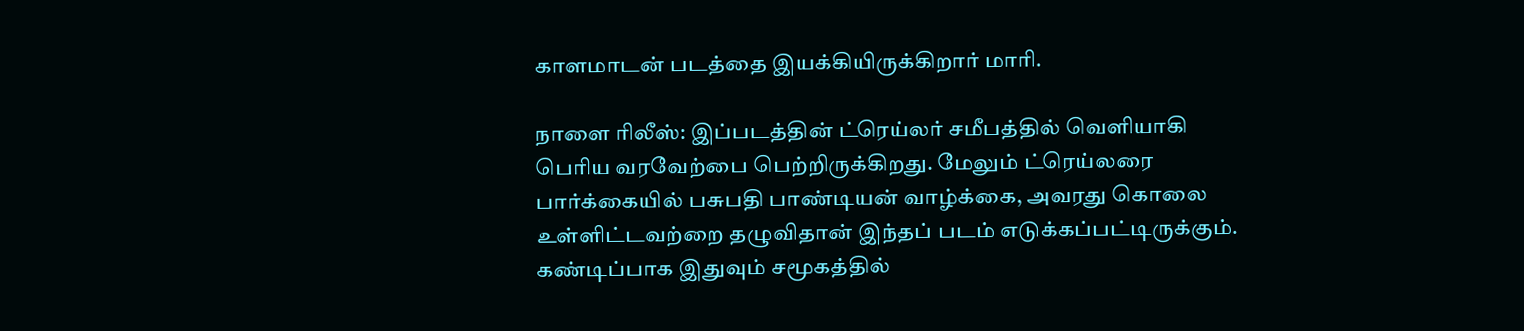காளமாடன் படத்தை இயக்கியிருக்கிறார் மாரி.

நாளை ரிலீஸ்: இப்படத்தின் ட்ரெய்லர் சமீபத்தில் வெளியாகி பெரிய வரவேற்பை பெற்றிருக்கிறது. மேலும் ட்ரெய்லரை பார்க்கையில் பசுபதி பாண்டியன் வாழ்க்கை, அவரது கொலை உள்ளிட்டவற்றை தழுவிதான் இந்தப் படம் எடுக்கப்பட்டிருக்கும். கண்டிப்பாக இதுவும் சமூகத்தில்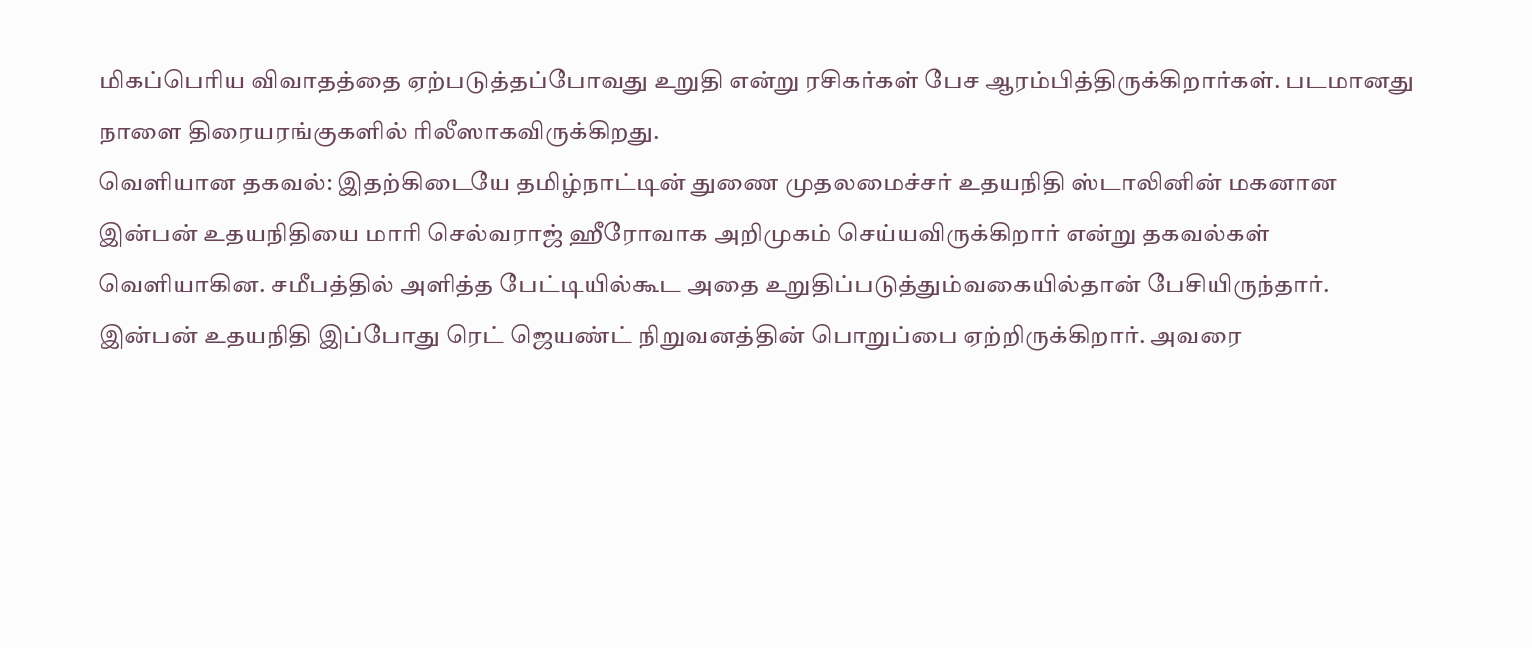மிகப்பெரிய விவாதத்தை ஏற்படுத்தப்போவது உறுதி என்று ரசிகர்கள் பேச ஆரம்பித்திருக்கிறார்கள். படமானது நாளை திரையரங்குகளில் ரிலீஸாகவிருக்கிறது.
வெளியான தகவல்: இதற்கிடையே தமிழ்நாட்டின் துணை முதலமைச்சர் உதயநிதி ஸ்டாலினின் மகனான இன்பன் உதயநிதியை மாரி செல்வராஜ் ஹீரோவாக அறிமுகம் செய்யவிருக்கிறார் என்று தகவல்கள் வெளியாகின. சமீபத்தில் அளித்த பேட்டியில்கூட அதை உறுதிப்படுத்தும்வகையில்தான் பேசியிருந்தார். இன்பன் உதயநிதி இப்போது ரெட் ஜெயண்ட் நிறுவனத்தின் பொறுப்பை ஏற்றிருக்கிறார். அவரை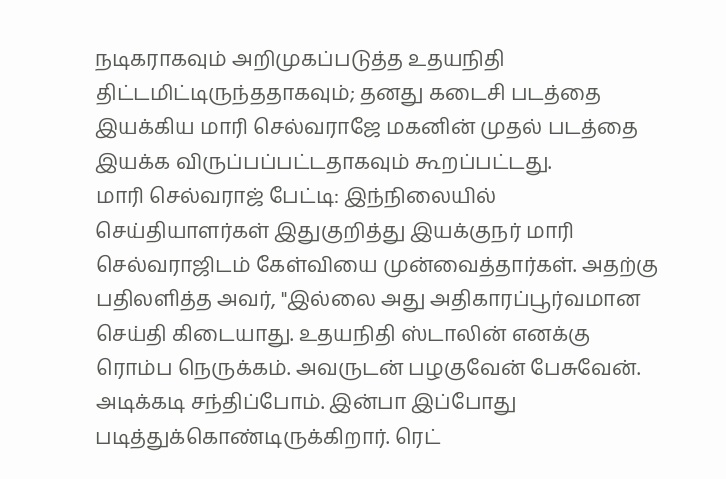நடிகராகவும் அறிமுகப்படுத்த உதயநிதி திட்டமிட்டிருந்ததாகவும்; தனது கடைசி படத்தை இயக்கிய மாரி செல்வராஜே மகனின் முதல் படத்தை இயக்க விருப்பப்பட்டதாகவும் கூறப்பட்டது.
மாரி செல்வராஜ் பேட்டி: இந்நிலையில் செய்தியாளர்கள் இதுகுறித்து இயக்குநர் மாரி செல்வராஜிடம் கேள்வியை முன்வைத்தார்கள். அதற்கு பதிலளித்த அவர், "இல்லை அது அதிகாரப்பூர்வமான செய்தி கிடையாது. உதயநிதி ஸ்டாலின் எனக்கு ரொம்ப நெருக்கம். அவருடன் பழகுவேன் பேசுவேன். அடிக்கடி சந்திப்போம். இன்பா இப்போது படித்துக்கொண்டிருக்கிறார். ரெட்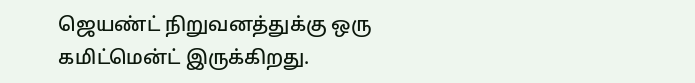ஜெயண்ட் நிறுவனத்துக்கு ஒரு கமிட்மென்ட் இருக்கிறது.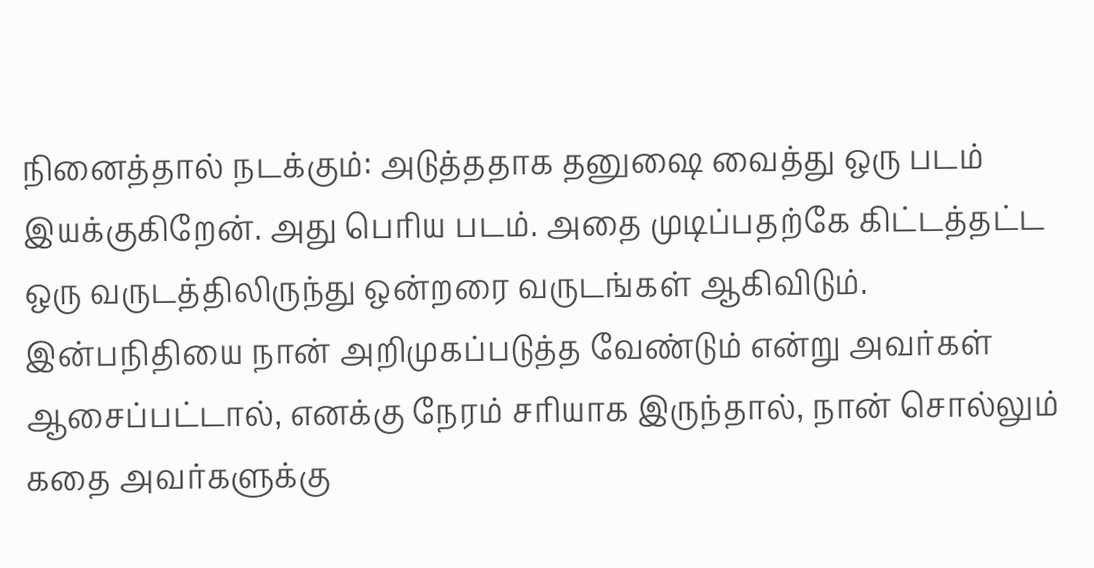நினைத்தால் நடக்கும்: அடுத்ததாக தனுஷை வைத்து ஒரு படம் இயக்குகிறேன். அது பெரிய படம். அதை முடிப்பதற்கே கிட்டத்தட்ட ஒரு வருடத்திலிருந்து ஒன்றரை வருடங்கள் ஆகிவிடும். இன்பநிதியை நான் அறிமுகப்படுத்த வேண்டும் என்று அவர்கள் ஆசைப்பட்டால், எனக்கு நேரம் சரியாக இருந்தால், நான் சொல்லும் கதை அவர்களுக்கு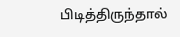பிடித்திருந்தால்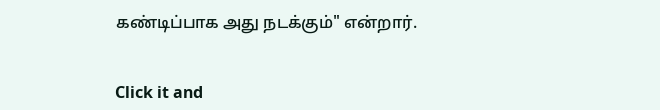கண்டிப்பாக அது நடக்கும்" என்றார்.


Click it and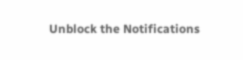Unblock the Notifications